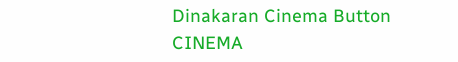Dinakaran Cinema Button CINEMA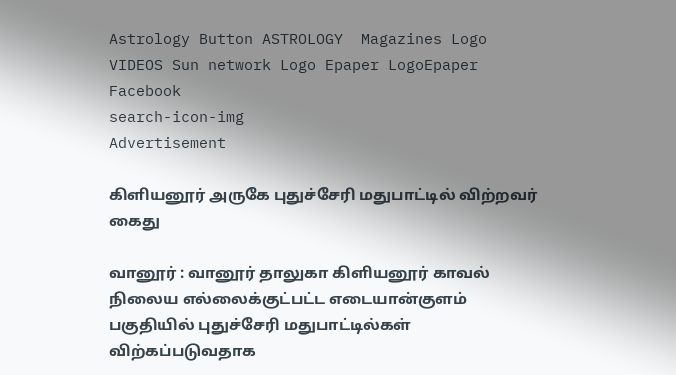Astrology Button ASTROLOGY  Magazines Logo VIDEOS Sun network Logo Epaper LogoEpaper Facebook
search-icon-img
Advertisement

கிளியனூர் அருகே புதுச்சேரி மதுபாட்டில் விற்றவர் கைது

வானூர் : வானூர் தாலுகா கிளியனூர் காவல் நிலைய எல்லைக்குட்பட்ட எடையான்குளம் பகுதியில் புதுச்சேரி மதுபாட்டில்கள் விற்கப்படுவதாக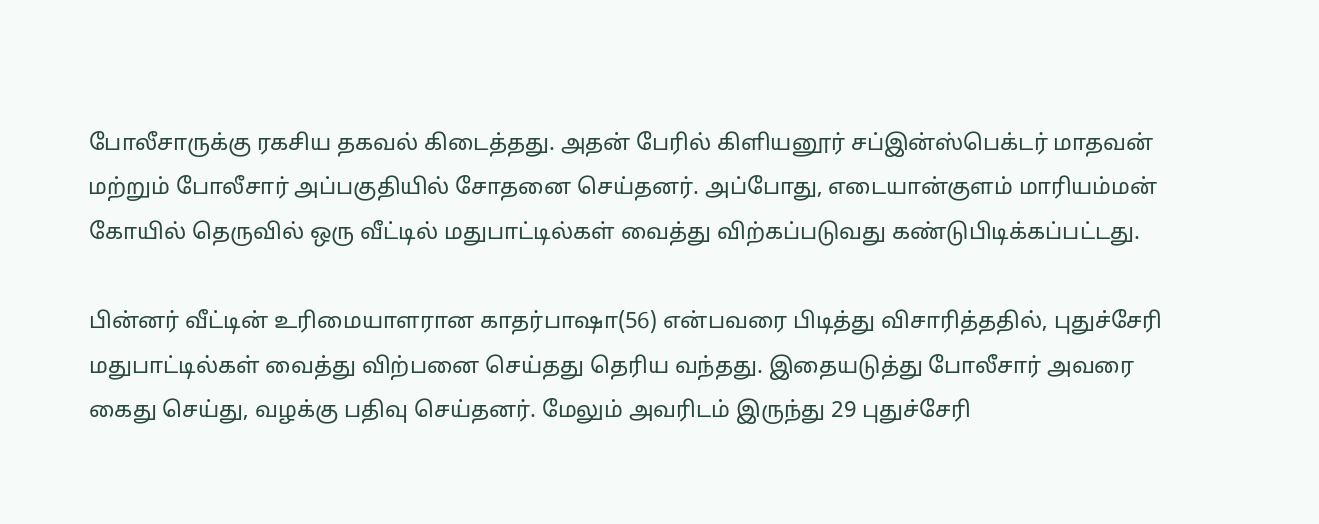போலீசாருக்கு ரகசிய தகவல் கிடைத்தது. அதன் பேரில் கிளியனூர் சப்இன்ஸ்பெக்டர் மாதவன் மற்றும் போலீசார் அப்பகுதியில் சோதனை செய்தனர். அப்போது, எடையான்குளம் மாரியம்மன் கோயில் தெருவில் ஒரு வீட்டில் மதுபாட்டில்கள் வைத்து விற்கப்படுவது கண்டுபிடிக்கப்பட்டது.

பின்னர் வீட்டின் உரிமையாளரான காதர்பாஷா(56) என்பவரை பிடித்து விசாரித்ததில், புதுச்சேரி மதுபாட்டில்கள் வைத்து விற்பனை செய்தது தெரிய வந்தது. இதையடுத்து போலீசார் அவரை கைது செய்து, வழக்கு பதிவு செய்தனர். மேலும் அவரிடம் இருந்து 29 புதுச்சேரி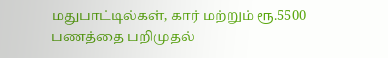மதுபாட்டில்கள், கார் மற்றும் ரூ.5500 பணத்தை பறிமுதல்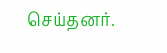செய்தனர்.